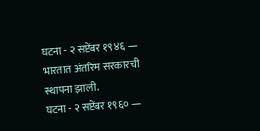घटना - २ सप्टेंबर १९४६ — भारतात अंतरिम सरकारची स्थापना झाली.
घटना - २ सप्टेंबर १९६० —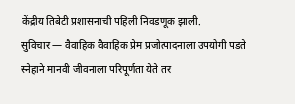केंद्रीय तिबेटी प्रशासनाची पहिली निवडणूक झाली.
सुविचार — वैवाहिक वैवाहिक प्रेम प्रजोत्पादनाला उपयोगी पडते स्नेहाने मानवी जीवनाला परिपूर्णता येते तर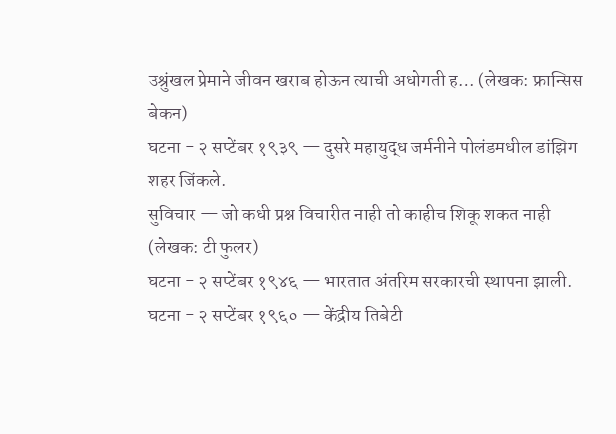उश्रुंखल प्रेमाने जीवन खराब होऊन त्याची अधोगती ह… (लेखक: फ्रान्सिस बेकन)
घटना - २ सप्टेंबर १९३९ — दुसरे महायुद्ध जर्मनीने पोलंडमधील डांझिग शहर जिंकले.
सुविचार — जो कधी प्रश्न विचारीत नाही तो काहीच शिकू शकत नाही (लेखक: टी फुलर)
घटना - २ सप्टेंबर १९४६ — भारतात अंतरिम सरकारची स्थापना झाली.
घटना - २ सप्टेंबर १९६० — केंद्रीय तिबेटी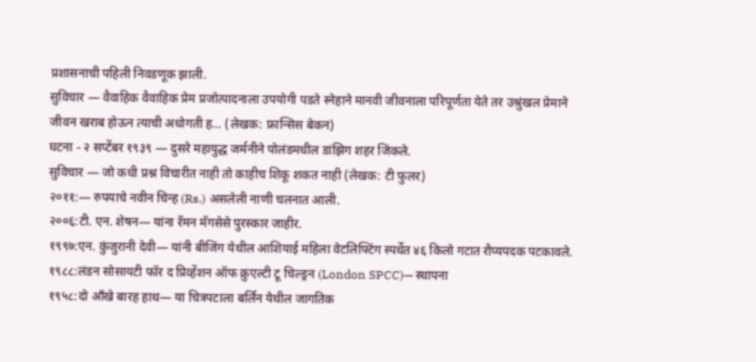प्रशासनाची पहिली निवडणूक झाली.
सुविचार — वैवाहिक वैवाहिक प्रेम प्रजोत्पादनाला उपयोगी पडते स्नेहाने मानवी जीवनाला परिपूर्णता येते तर उश्रुंखल प्रेमाने जीवन खराब होऊन त्याची अधोगती ह… (लेखक: फ्रान्सिस बेकन)
घटना - २ सप्टेंबर १९३९ — दुसरे महायुद्ध जर्मनीने पोलंडमधील डांझिग शहर जिंकले.
सुविचार — जो कधी प्रश्न विचारीत नाही तो काहीच शिकू शकत नाही (लेखक: टी फुलर)
२०११:— रुपयाचे नवीन चिन्ह (Rs.) असलेली नाणी चलनात आली.
२००६:टी. एन. शेषन— यांना रॅमन मॅगसेसे पुरस्कार जाहीर.
१९९७:एन. कुंजुरानी देवी— यांनी बीजिंग येथील आशियाई महिला वेटलिफ्टिंग स्पर्धेत ४६ किलो गटात रौप्यपदक पटकावले.
१९८८:लंडन सोसायटी फॉर द प्रिव्हेंशन ऑफ क्रुएल्टी टू चिल्ड्रन (London SPCC)— स्थापना
१९५८:दो आँखे बारह हाथ— या चित्रपटाला बर्लिन येथील जागतिक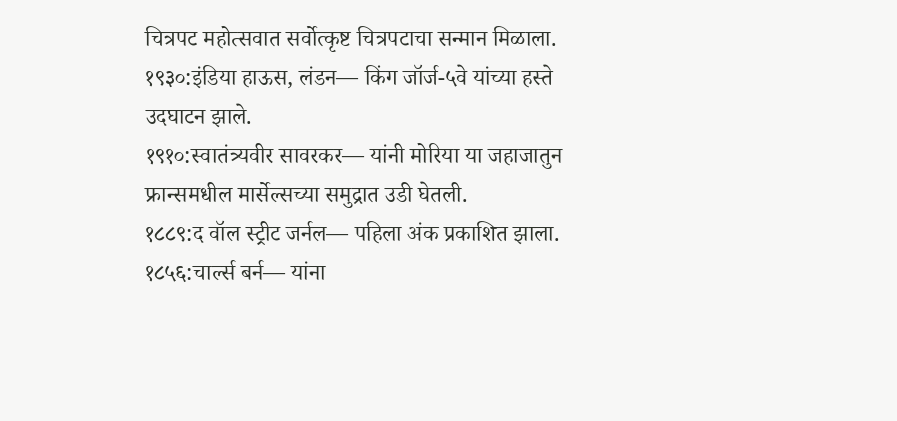चित्रपट महोत्सवात सर्वोत्कृष्ट चित्रपटाचा सन्मान मिळाला.
१९३०:इंडिया हाऊस, लंडन— किंग जॉर्ज-५वे यांच्या हस्ते उदघाटन झाले.
१९१०:स्वातंत्र्यवीर सावरकर— यांनी मोरिया या जहाजातुन फ्रान्समधील मार्सेल्सच्या समुद्रात उडी घेतली.
१८८९:द वॉल स्ट्रीट जर्नल— पहिला अंक प्रकाशित झाला.
१८५६:चार्ल्स बर्न— यांना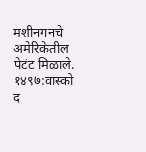मशीनगनचे अमेरिकेतील पेटंट मिळाले.
१४९७:वास्को द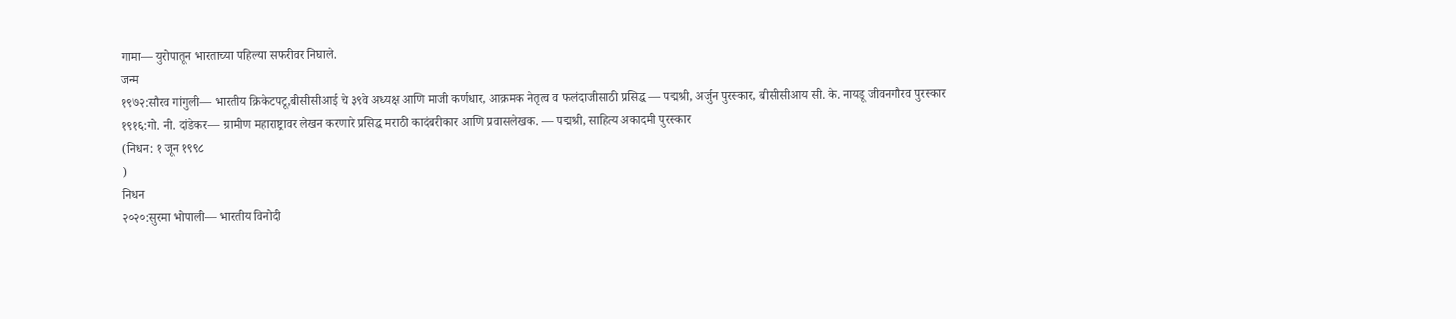गामा— युरोपातून भारताच्या पहिल्या सफरीवर निघाले.
जन्म
१९७२:सौरव गांगुली— भारतीय क्रिकेटपटू,बीसीसीआई चे ३९वे अध्यक्ष आणि माजी कर्णधार, आक्रमक नेतृत्व व फलंदाजीसाठी प्रसिद्ध — पद्मश्री, अर्जुन पुरस्कार, बीसीसीआय सी. के. नायडू जीवनगौरव पुरस्कार
१९१६:गो. नी. दांडेकर— ग्रामीण महाराष्ट्रावर लेखन करणारे प्रसिद्ध मराठी कादंबरीकार आणि प्रवासलेखक. — पद्मश्री, साहित्य अकादमी पुरस्कार
(निधन: १ जून १९९८
)
निधन
२०२०:सुरमा भोपाली— भारतीय विनोदी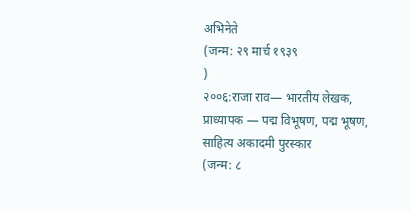अभिनेते
(जन्म: २९ मार्च १९३९
)
२००६:राजा राव— भारतीय लेखक, प्राध्यापक — पद्म विभूषण, पद्म भूषण, साहित्य अकादमी पुरस्कार
(जन्म: ८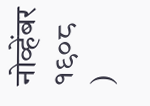नोव्हेंबर १९०८
)